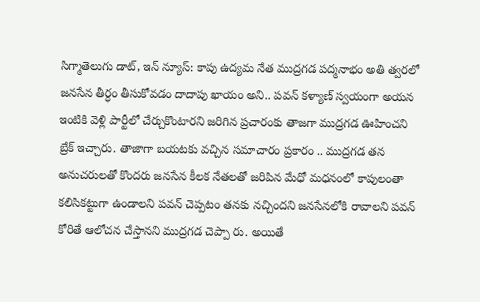సిగ్మాతెలుగు డాట్, ఇన్ న్యూస్: కాపు ఉద్యమ నేత ముద్రగడ పద్మనాభం అతి త్వరలో జనసేన తీర్ధం తీసుకోవడం దాదాపు ఖాయం అని.. పవన్ కళ్యాణ్ స్వయంగా అయన ఇంటికి వెళ్లి పార్టీలో చేర్చుకొంటారని జరిగిన ప్రచారంకు తాజగా ముద్రగడ ఊహించని బ్రేక్ ఇచ్చారు. తాజాగా బయటకు వచ్చిన సమాచారం ప్రకారం .. ముద్రగడ తన అనుచరులతో కొందరు జనసేన కీలక నేతలతో జరిపిన మేధో మధనంలో కాపులంతా కలిసికట్టుగా ఉండాలని పవన్ చెప్పటం తనకు నచ్చిందని జనసేనలోకి రావాలని పవన్ కోరితే ఆలోచన చేస్తానని ముద్రగడ చెప్పా రు. అయితే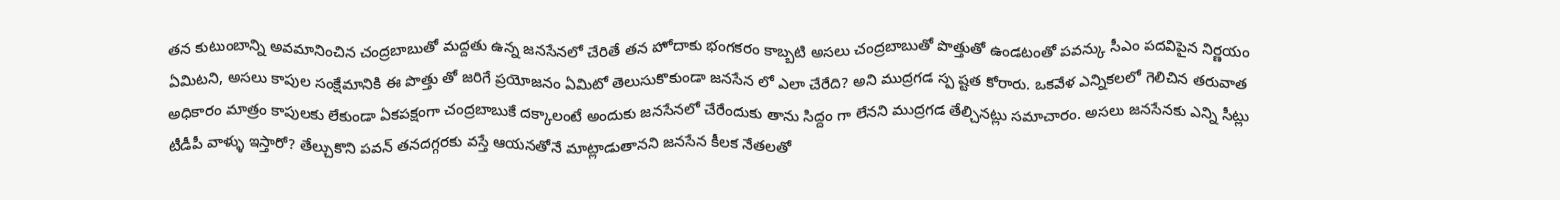తన కుటుంబాన్ని అవమానించిన చంద్రబాబుతో మద్దతు ఉన్న జనసేనలో చేరితే తన హోదాకు భంగకరం కాబ్బటి అసలు చంద్రబాబుతో పొత్తుతో ఉండటంతో పవన్కు సీఎం పదవిపైన నిర్ణయం ఏమిటని, అసలు కాపుల సంక్షేమానికి ఈ పొత్తు తో జరిగే ప్రయోజనం ఏమిటో తెలుసుకొకుండా జనసేన లో ఎలా చేరేది? అని ముద్రగడ స్ప ష్టత కోరారు. ఒకవేళ ఎన్నికలలో గెలిచిన తరువాత అధికారం మాత్రం కాపులకు లేకుండా ఏకపక్షంగా చంద్రబాబుకే దక్కాలంటే అందుకు జనసేనలో చేరేందుకు తాను సిద్దం గా లేనని ముద్రగడ తేల్చినట్లు సమాచారం. అసలు జనసేనకు ఎన్ని సీట్లు టీడీపీ వాళ్ళు ఇస్తారో? తేల్చుకొని పవన్ తనదగ్గరకు వస్తే ఆయనతోనే మాట్లాడుతానని జనసేన కీలక నేతలతో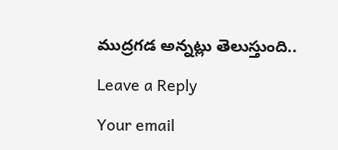ముద్రగడ అన్నట్లు తెలుస్తుంది..

Leave a Reply

Your email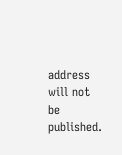address will not be published.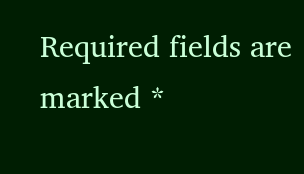Required fields are marked *